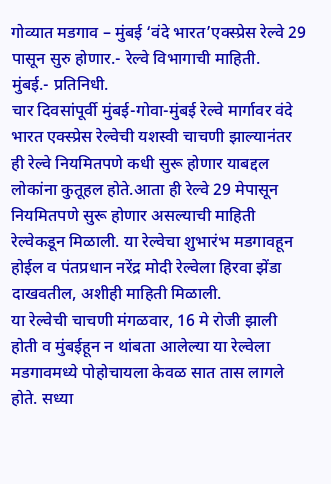गोव्यात मडगाव – मुंबई ‘वंदे भारत’एक्स्प्रेस रेल्वे 29 पासून सुरु होणार.- रेल्वे विभागाची माहिती.
मुंबई.- प्रतिनिधी.
चार दिवसांपूर्वी मुंबई-गोवा-मुंबई रेल्वे मार्गावर वंदे भारत एक्स्प्रेस रेल्वेची यशस्वी चाचणी झाल्यानंतर ही रेल्वे नियमितपणे कधी सुरू होणार याबद्दल लोकांना कुतूहल होते.आता ही रेल्वे 29 मेपासून नियमितपणे सुरू होणार असल्याची माहिती रेल्वेकडून मिळाली. या रेल्वेचा शुभारंभ मडगावहून होईल व पंतप्रधान नरेंद्र मोदी रेल्वेला हिरवा झेंडा दाखवतील, अशीही माहिती मिळाली.
या रेल्वेची चाचणी मंगळवार, 16 मे रोजी झाली होती व मुंबईहून न थांबता आलेल्या या रेल्वेला मडगावमध्ये पोहोचायला केवळ सात तास लागले होते. सध्या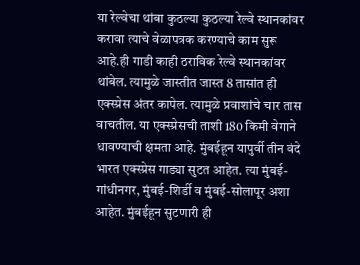या रेल्वेचा थांबा कुठल्या कुठल्या रेल्वे स्थानकांवर करावा त्याचे वेळापत्रक करण्याचे काम सुरू आहे.ही गाडी काही ठराविक रेल्वे स्थानकांवर थांबेल. त्यामुळे जास्तीत जास्त 8 तासांत ही एक्स्प्रेस अंतर कापेल. त्यामुळे प्रवाशांचे चार तास वाचतील. या एक्स्प्रेसची ताशी 180 किमी वेगाने धावण्याची क्षमता आहे. मुंबईहून यापुर्वी तीन वंदे भारत एक्स्प्रेस गाड्या सुटत आहेत. त्या मुंबई-गांधीनगर, मुंबई-शिर्डी व मुंबई-सोलापूर अशा आहेत. मुंबईहून सुटणारी ही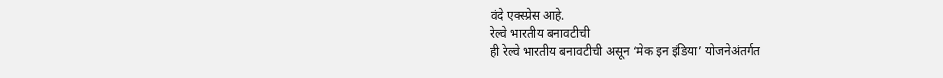वंदे एक्स्प्रेस आहे.
रेल्वे भारतीय बनावटीची
ही रेल्वे भारतीय बनावटीची असून ‘मेक इन इंडिया’ योजनेअंतर्गत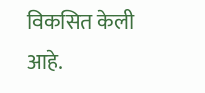विकसित केली आहे.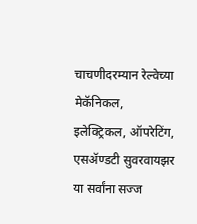चाचणीदरम्यान रेल्वेच्या मेकॅनिकल, इलेक्ट्रिकल, ऑपरेटिंग, एसॲण्डटी सुवरवायझर या सर्वांना सज्ज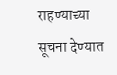राहण्याच्या सूचना देण्यात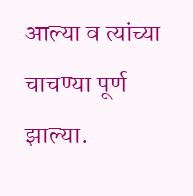आल्या व त्यांच्या चाचण्या पूर्ण झाल्या.